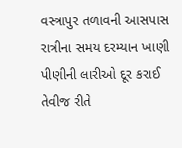વસ્ત્રાપુર તળાવની આસપાસ રાત્રીના સમય દરમ્યાન ખાણી પીણીની લારીઓ દૂર કરાઈ તેવીજ રીતે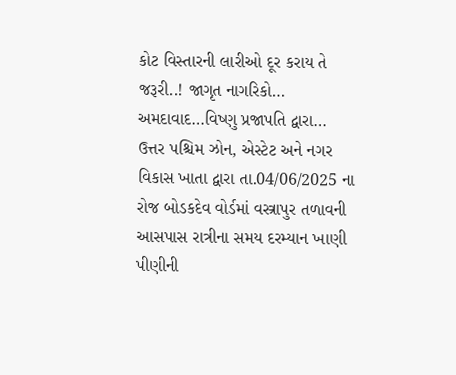કોટ વિસ્તારની લારીઓ દૂર કરાય તે જરૂરી..! જાગૃત નાગરિકો…
અમદાવાદ…વિષ્ણુ પ્રજાપતિ દ્વારા… ઉત્તર પશ્ચિમ ઝોન, એસ્ટેટ અને નગર વિકાસ ખાતા દ્વારા તા.04/06/2025 ના રોજ બોડકદેવ વોર્ડમાં વસ્ત્રાપુર તળાવની આસપાસ રાત્રીના સમય દરમ્યાન ખાણી પીણીની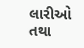લારીઓ તથા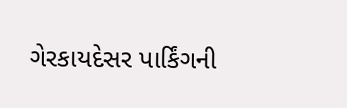ગેરકાયદેસર પાર્કિંગની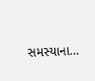સમસ્યાના…